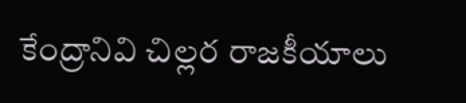కేంద్రానివి చిల్లర రాజకీయాలు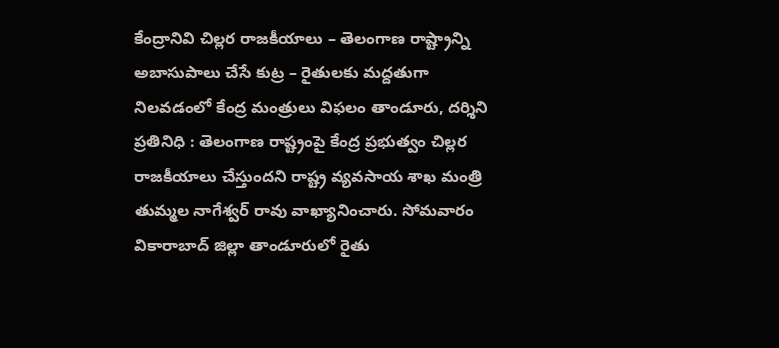కేంద్రానివి చిల్లర రాజకీయాలు – తెలంగాణ రాష్ట్రాన్ని అబాసుపాలు చేసే కుట్ర – రైతులకు మద్దతుగా నిలవడంలో కేంద్ర మంత్రులు విఫలం తాండూరు, దర్శిని ప్రతినిధి : తెలంగాణ రాష్ట్రంపై కేంద్ర ప్రభుత్వం చిల్లర రాజకీయాలు చేస్తుందని రాష్ట్ర వ్యవసాయ శాఖ మంత్రి తుమ్మల నాగేశ్వర్ రావు వాఖ్యానించారు. సోమవారం వికారాబాద్ జిల్లా తాండూరులో రైతు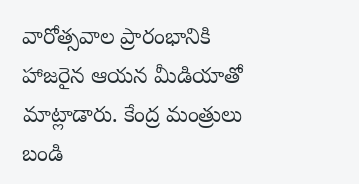వారోత్సవాల ప్రారంభానికి హాజరైన ఆయన మీడియాతో మాట్లాడారు. కేంద్ర మంత్రులు బండి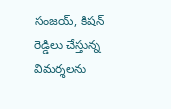సంజయ్, కిషన్‌ రెడ్డిలు చేస్తున్న విమర్శలను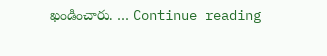ఖండించారు. … Continue reading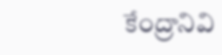కేంద్రానివి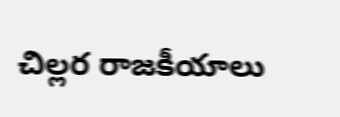చిల్లర రాజకీయాలు